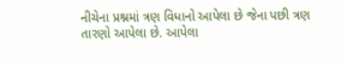નીચેના પ્રશ્નમાં ત્રણ વિધાનો આપેલા છે જેના પછી ત્રણ તારણો આપેલા છે. આપેલા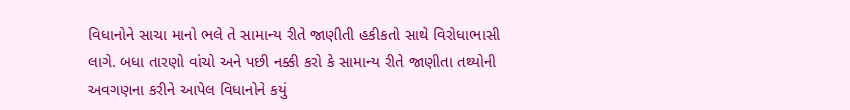વિધાનોને સાચા માનો ભલે તે સામાન્ય રીતે જાણીતી હકીકતો સાથે વિરોધાભાસી લાગે. બધા તારણો વાંચો અને પછી નક્કી કરો કે સામાન્ય રીતે જાણીતા તથ્યોની અવગણના કરીને આપેલ વિધાનોને કયું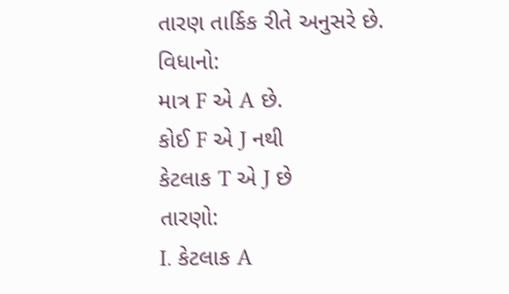તારણ તાર્કિક રીતે અનુસરે છે.
વિધાનો:
માત્ર F એ A છે.
કોઈ F એ J નથી
કેટલાક T એ J છે
તારણો:
I. કેટલાક A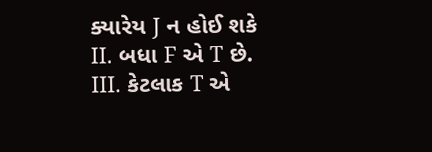ક્યારેય J ન હોઈ શકે
II. બધા F એ T છે.
III. કેટલાક T એ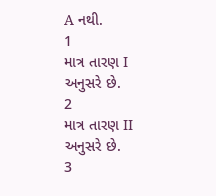A નથી.
1
માત્ર તારણ I અનુસરે છે.
2
માત્ર તારણ II અનુસરે છે.
3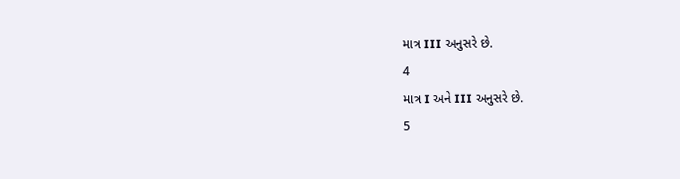માત્ર III અનુસરે છે.
4
માત્ર I અને III અનુસરે છે.
5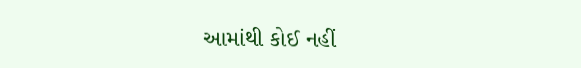આમાંથી કોઈ નહીં